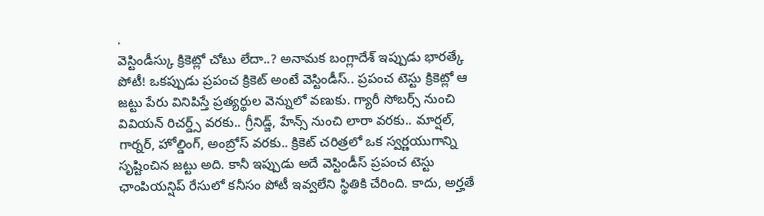.
వెస్టిండీస్కు క్రికెట్లో చోటు లేదా..? అనామక బంగ్లాదేశ్ ఇప్పుడు భారత్కే పోటీ! ఒకప్పుడు ప్రపంచ క్రికెట్ అంటే వెస్టిండీస్.. ప్రపంచ టెస్టు క్రికెట్లో ఆ జట్టు పేరు వినిపిస్తే ప్రత్యర్థుల వెన్నులో వణుకు. గ్యారీ సోబర్స్ నుంచి వివియన్ రిచర్డ్స్ వరకు.. గ్రీనిడ్జ్, హేన్స్ నుంచి లారా వరకు.. మార్షల్, గార్నర్, హోల్డింగ్, అంబ్రోస్ వరకు.. క్రికెట్ చరిత్రలో ఒక స్వర్ణయుగాన్ని సృష్టించిన జట్టు అది. కానీ ఇప్పుడు అదే వెస్టిండీస్ ప్రపంచ టెస్టు ఛాంపియన్షిప్ రేసులో కనీసం పోటీ ఇవ్వలేని స్థితికి చేరింది. కాదు, అర్హతే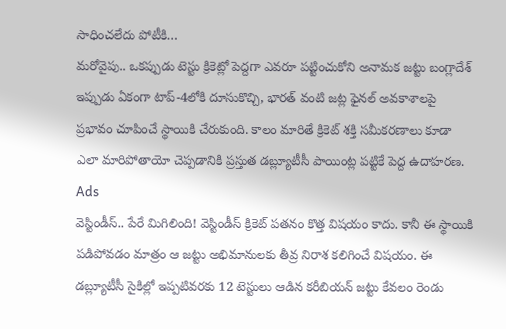సాధించలేదు పోటీకి…
మరోవైపు.. ఒకప్పుడు టెస్టు క్రికెట్లో పెద్దగా ఎవరూ పట్టించుకోని అనామక జట్టు బంగ్లాదేశ్ ఇప్పుడు ఏకంగా టాప్-4లోకి దూసుకొచ్చి, భారత్ వంటి జట్ల ఫైనల్ అవకాశాలపై ప్రభావం చూపించే స్థాయికి చేరుకుంది. కాలం మారితే క్రికెట్ శక్తి సమీకరణాలు కూడా ఎలా మారిపోతాయో చెప్పడానికి ప్రస్తుత డబ్ల్యూటీసీ పాయింట్ల పట్టికే పెద్ద ఉదాహరణ.
Ads
వెస్టిండీస్.. పేరే మిగిలింది! వెస్టిండీస్ క్రికెట్ పతనం కొత్త విషయం కాదు. కానీ ఈ స్థాయికి పడిపోవడం మాత్రం ఆ జట్టు అభిమానులకు తీవ్ర నిరాశ కలిగించే విషయం. ఈ డబ్ల్యూటీసీ సైకిల్లో ఇప్పటివరకు 12 టెస్టులు ఆడిన కరీబియన్ జట్టు కేవలం రెండు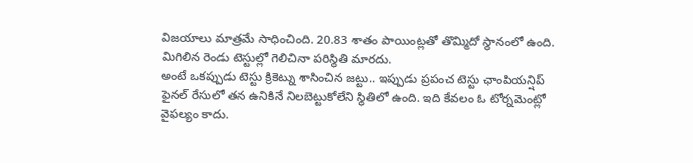విజయాలు మాత్రమే సాధించింది. 20.83 శాతం పాయింట్లతో తొమ్మిదో స్థానంలో ఉంది. మిగిలిన రెండు టెస్టుల్లో గెలిచినా పరిస్థితి మారదు.
అంటే ఒకప్పుడు టెస్టు క్రికెట్ను శాసించిన జట్టు.. ఇప్పుడు ప్రపంచ టెస్టు ఛాంపియన్షిప్ ఫైనల్ రేసులో తన ఉనికినే నిలబెట్టుకోలేని స్థితిలో ఉంది. ఇది కేవలం ఓ టోర్నమెంట్లో వైఫల్యం కాదు.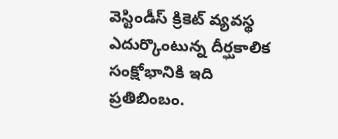వెస్టిండీస్ క్రికెట్ వ్యవస్థ ఎదుర్కొంటున్న దీర్ఘకాలిక సంక్షోభానికి ఇది ప్రతిబింబం.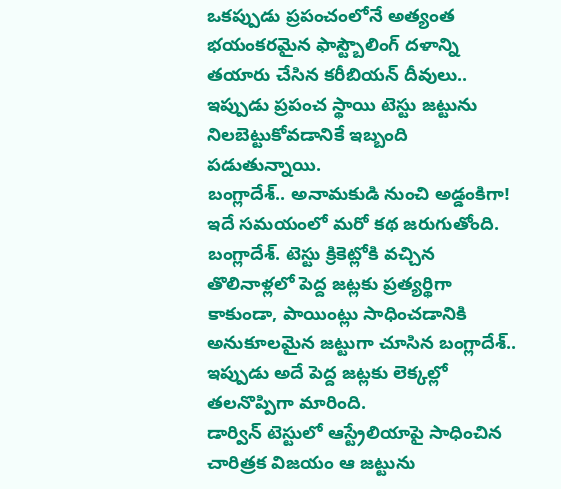ఒకప్పుడు ప్రపంచంలోనే అత్యంత భయంకరమైన ఫాస్ట్బౌలింగ్ దళాన్ని తయారు చేసిన కరీబియన్ దీవులు.. ఇప్పుడు ప్రపంచ స్థాయి టెస్టు జట్టును నిలబెట్టుకోవడానికే ఇబ్బంది పడుతున్నాయి.
బంగ్లాదేశ్.. అనామకుడి నుంచి అడ్డంకిగా! ఇదే సమయంలో మరో కథ జరుగుతోంది. బంగ్లాదేశ్. టెస్టు క్రికెట్లోకి వచ్చిన తొలినాళ్లలో పెద్ద జట్లకు ప్రత్యర్థిగా కాకుండా, పాయింట్లు సాధించడానికి అనుకూలమైన జట్టుగా చూసిన బంగ్లాదేశ్.. ఇప్పుడు అదే పెద్ద జట్లకు లెక్కల్లో తలనొప్పిగా మారింది.
డార్విన్ టెస్టులో ఆస్ట్రేలియాపై సాధించిన చారిత్రక విజయం ఆ జట్టును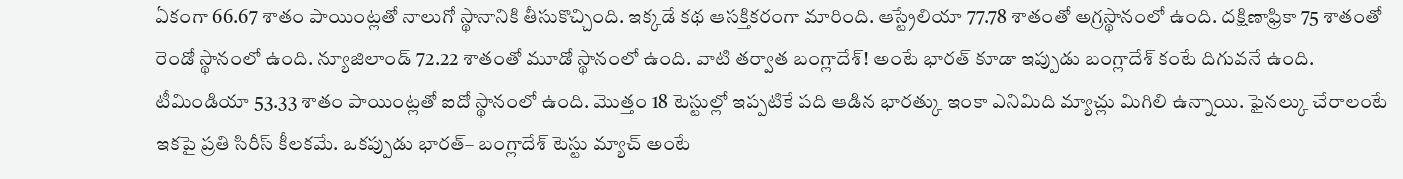ఏకంగా 66.67 శాతం పాయింట్లతో నాలుగో స్థానానికి తీసుకొచ్చింది. ఇక్కడే కథ ఆసక్తికరంగా మారింది. ఆస్ట్రేలియా 77.78 శాతంతో అగ్రస్థానంలో ఉంది. దక్షిణాఫ్రికా 75 శాతంతో రెండో స్థానంలో ఉంది. న్యూజిలాండ్ 72.22 శాతంతో మూడో స్థానంలో ఉంది. వాటి తర్వాత బంగ్లాదేశ్! అంటే భారత్ కూడా ఇప్పుడు బంగ్లాదేశ్ కంటే దిగువనే ఉంది.
టీమిండియా 53.33 శాతం పాయింట్లతో ఐదో స్థానంలో ఉంది. మొత్తం 18 టెస్టుల్లో ఇప్పటికే పది ఆడిన భారత్కు ఇంకా ఎనిమిది మ్యాచ్లు మిగిలి ఉన్నాయి. ఫైనల్కు చేరాలంటే ఇకపై ప్రతి సిరీస్ కీలకమే. ఒకప్పుడు భారత్– బంగ్లాదేశ్ టెస్టు మ్యాచ్ అంటే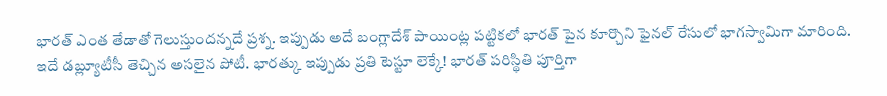భారత్ ఎంత తేడాతో గెలుస్తుందన్నదే ప్రశ్న. ఇప్పుడు అదే బంగ్లాదేశ్ పాయింట్ల పట్టికలో భారత్ పైన కూర్చొని ఫైనల్ రేసులో భాగస్వామిగా మారింది.
ఇదే డబ్ల్యూటీసీ తెచ్చిన అసలైన పోటీ. భారత్కు ఇప్పుడు ప్రతి టెస్టూ లెక్కే! భారత్ పరిస్థితి పూర్తిగా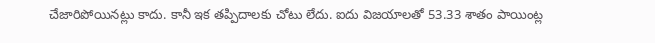చేజారిపోయినట్లు కాదు. కానీ ఇక తప్పిదాలకు చోటు లేదు. ఐదు విజయాలతో 53.33 శాతం పాయింట్ల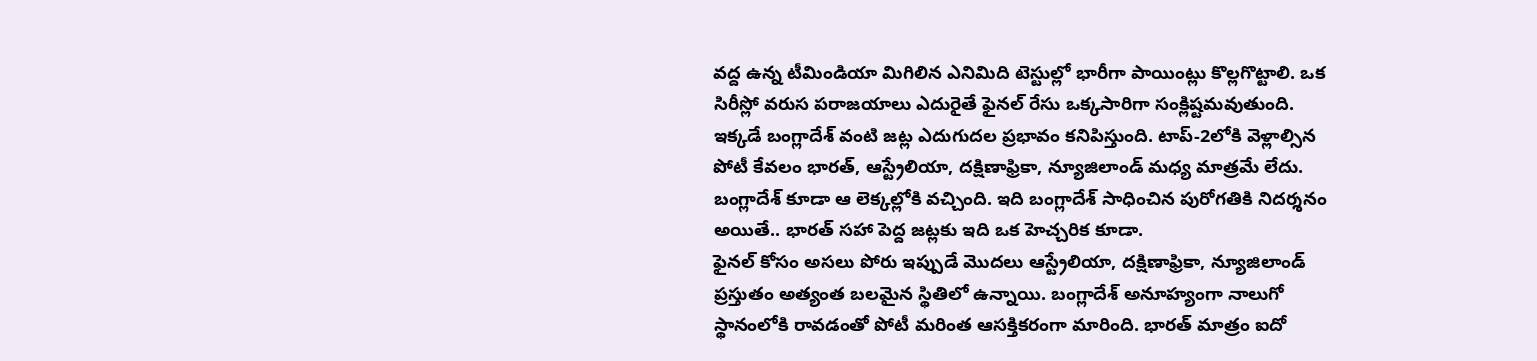వద్ద ఉన్న టీమిండియా మిగిలిన ఎనిమిది టెస్టుల్లో భారీగా పాయింట్లు కొల్లగొట్టాలి. ఒక సిరీస్లో వరుస పరాజయాలు ఎదురైతే ఫైనల్ రేసు ఒక్కసారిగా సంక్లిష్టమవుతుంది.
ఇక్కడే బంగ్లాదేశ్ వంటి జట్ల ఎదుగుదల ప్రభావం కనిపిస్తుంది. టాప్-2లోకి వెళ్లాల్సిన పోటీ కేవలం భారత్, ఆస్ట్రేలియా, దక్షిణాఫ్రికా, న్యూజిలాండ్ మధ్య మాత్రమే లేదు. బంగ్లాదేశ్ కూడా ఆ లెక్కల్లోకి వచ్చింది. ఇది బంగ్లాదేశ్ సాధించిన పురోగతికి నిదర్శనం అయితే.. భారత్ సహా పెద్ద జట్లకు ఇది ఒక హెచ్చరిక కూడా.
ఫైనల్ కోసం అసలు పోరు ఇప్పుడే మొదలు ఆస్ట్రేలియా, దక్షిణాఫ్రికా, న్యూజిలాండ్ ప్రస్తుతం అత్యంత బలమైన స్థితిలో ఉన్నాయి. బంగ్లాదేశ్ అనూహ్యంగా నాలుగో స్థానంలోకి రావడంతో పోటీ మరింత ఆసక్తికరంగా మారింది. భారత్ మాత్రం ఐదో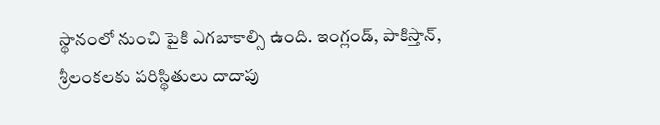స్థానంలో నుంచి పైకి ఎగబాకాల్సి ఉంది. ఇంగ్లండ్, పాకిస్తాన్, శ్రీలంకలకు పరిస్థితులు దాదాపు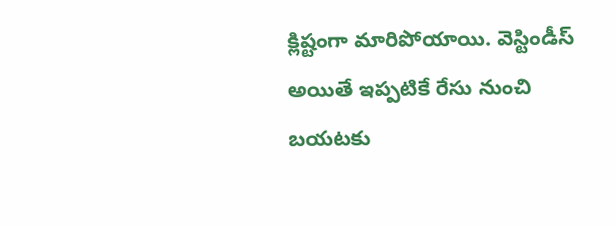క్లిష్టంగా మారిపోయాయి. వెస్టిండీస్ అయితే ఇప్పటికే రేసు నుంచి బయటకు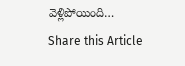వెళ్లిపోయింది…
Share this Article